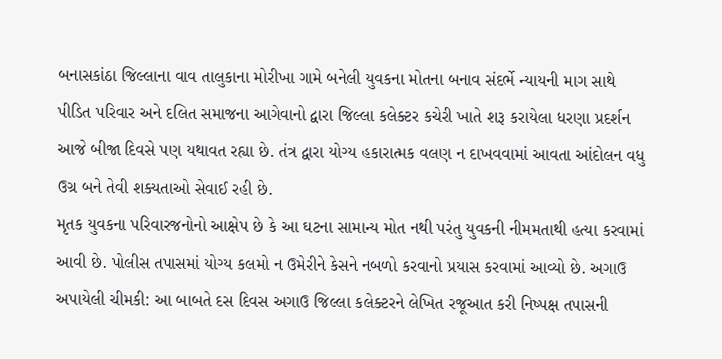બનાસકાંઠા જિલ્લાના વાવ તાલુકાના મોરીખા ગામે બનેલી યુવકના મોતના બનાવ સંદર્ભે ન્યાયની માગ સાથે પીડિત પરિવાર અને દલિત સમાજના આગેવાનો દ્વારા જિલ્લા કલેક્ટર કચેરી ખાતે શરૂ કરાયેલા ધરણા પ્રદર્શન આજે બીજા દિવસે પણ યથાવત રહ્યા છે. તંત્ર દ્વારા યોગ્ય હકારાત્મક વલણ ન દાખવવામાં આવતા આંદોલન વધુ ઉગ્ર બને તેવી શક્યતાઓ સેવાઈ રહી છે.
મૃતક યુવકના પરિવારજનોનો આક્ષેપ છે કે આ ઘટના સામાન્ય મોત નથી પરંતુ યુવકની નીમમતાથી હત્યા કરવામાં આવી છે. પોલીસ તપાસમાં યોગ્ય કલમો ન ઉમેરીને કેસને નબળો કરવાનો પ્રયાસ કરવામાં આવ્યો છે. અગાઉ અપાયેલી ચીમકી: આ બાબતે દસ દિવસ અગાઉ જિલ્લા કલેક્ટરને લેખિત રજૂઆત કરી નિષ્પક્ષ તપાસની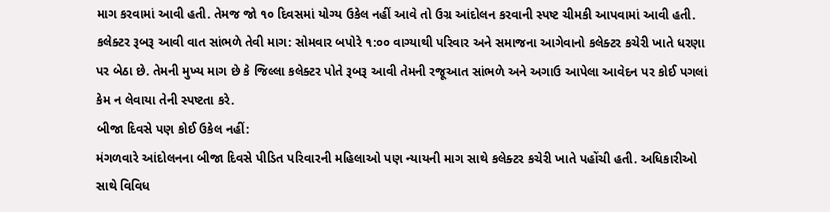માગ કરવામાં આવી હતી. તેમજ જો ૧૦ દિવસમાં યોગ્ય ઉકેલ નહીં આવે તો ઉગ્ર આંદોલન કરવાની સ્પષ્ટ ચીમકી આપવામાં આવી હતી.
કલેક્ટર રૂબરૂ આવી વાત સાંભળે તેવી માગ: સોમવાર બપોરે ૧:૦૦ વાગ્યાથી પરિવાર અને સમાજના આગેવાનો કલેક્ટર કચેરી ખાતે ધરણા પર બેઠા છે. તેમની મુખ્ય માગ છે કે જિલ્લા કલેક્ટર પોતે રૂબરૂ આવી તેમની રજૂઆત સાંભળે અને અગાઉ આપેલા આવેદન પર કોઈ પગલાં કેમ ન લેવાયા તેની સ્પષ્ટતા કરે.
બીજા દિવસે પણ કોઈ ઉકેલ નહીં:
મંગળવારે આંદોલનના બીજા દિવસે પીડિત પરિવારની મહિલાઓ પણ ન્યાયની માગ સાથે કલેક્ટર કચેરી ખાતે પહોંચી હતી. અધિકારીઓ સાથે વિવિધ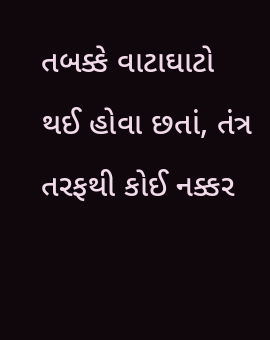તબક્કે વાટાઘાટો થઈ હોવા છતાં, તંત્ર તરફથી કોઈ નક્કર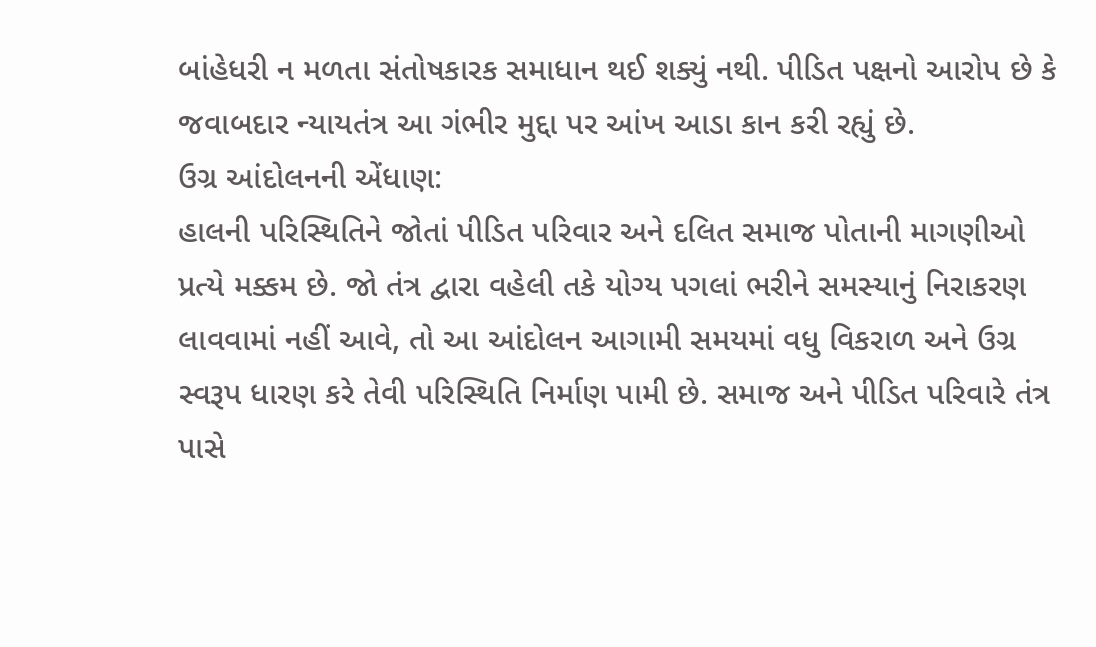બાંહેધરી ન મળતા સંતોષકારક સમાધાન થઈ શક્યું નથી. પીડિત પક્ષનો આરોપ છે કે જવાબદાર ન્યાયતંત્ર આ ગંભીર મુદ્દા પર આંખ આડા કાન કરી રહ્યું છે.
ઉગ્ર આંદોલનની એંધાણ:
હાલની પરિસ્થિતિને જોતાં પીડિત પરિવાર અને દલિત સમાજ પોતાની માગણીઓ પ્રત્યે મક્કમ છે. જો તંત્ર દ્વારા વહેલી તકે યોગ્ય પગલાં ભરીને સમસ્યાનું નિરાકરણ લાવવામાં નહીં આવે, તો આ આંદોલન આગામી સમયમાં વધુ વિકરાળ અને ઉગ્ર સ્વરૂપ ધારણ કરે તેવી પરિસ્થિતિ નિર્માણ પામી છે. સમાજ અને પીડિત પરિવારે તંત્ર પાસે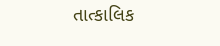તાત્કાલિક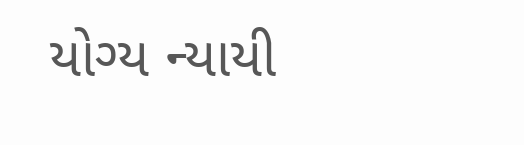યોગ્ય ન્યાયી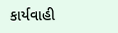કાર્યવાહી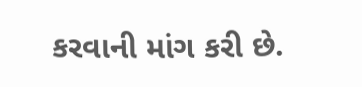કરવાની માંગ કરી છે.